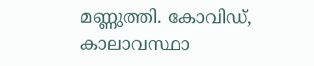മണ്ണുത്തി. കോവിഡ്, കാലാവസ്ഥാ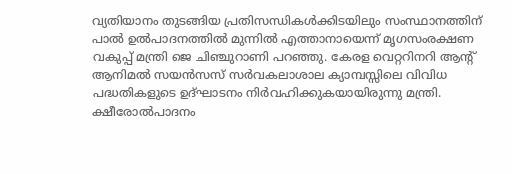വ്യതിയാനം തുടങ്ങിയ പ്രതിസന്ധികൾക്കിടയിലും സംസ്ഥാനത്തിന് പാൽ ഉൽപാദനത്തിൽ മുന്നിൽ എത്താനായെന്ന് മൃഗസംരക്ഷണ വകുപ്പ് മന്ത്രി ജെ ചിഞ്ചുറാണി പറഞ്ഞു. കേരള വെറ്ററിനറി ആന്റ് ആനിമൽ സയൻസസ് സർവകലാശാല ക്യാമ്പസ്സിലെ വിവിധ പദ്ധതികളുടെ ഉദ്ഘാടനം നിർവഹിക്കുകയായിരുന്നു മന്ത്രി. ക്ഷീരോൽപാദനം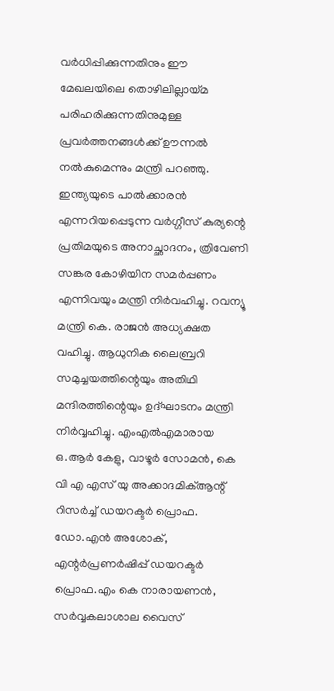വർധിപ്പിക്കുന്നതിനും ഈ മേഖലയിലെ തൊഴിലില്ലായ്മ പരിഹരിക്കുന്നതിനുമുള്ള പ്രവർത്തനങ്ങൾക്ക് ഊന്നൽ നൽകുമെന്നും മന്ത്രി പറഞ്ഞു. ഇന്ത്യയുടെ പാൽക്കാരൻ എന്നറിയപ്പെടുന്ന വർഗ്ഗീസ് കുര്യന്റെ പ്രതിമയുടെ അനാച്ഛാദനം, ത്രിവേണി സങ്കര കോഴിയിന സമർപ്പണം എന്നിവയും മന്ത്രി നിർവഹിച്ചു. റവന്യൂ മന്ത്രി കെ. രാജൻ അധ്യക്ഷത വഹിച്ചു. ആധുനിക ലൈബ്രറി
സമുച്ചയത്തിന്റെയും അതിഥി മന്ദിരത്തിന്റെയും ഉദ്ഘാടനം മന്ത്രി നിർവ്വഹിച്ചു. എംഎൽഎമാരായ ഒ.ആർ കേളു, വാഴൂർ സോമൻ, കെ വി എ എസ് യു അക്കാദമിക്ആന്റ് റിസർച്ച് ഡയറക്ടർ പ്രൊഫ. ഡോ.എൻ അശോക്, എന്റർപ്രണർഷിപ്പ് ഡയറക്ടർ പ്രൊഫ.എം കെ നാരായണൻ, സർവ്വകലാശാല വൈസ്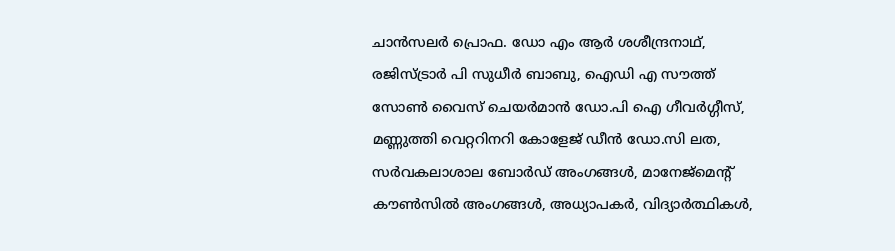ചാൻസലർ പ്രൊഫ. ഡോ എം ആർ ശശീന്ദ്രനാഥ്, രജിസ്ട്രാർ പി സുധീർ ബാബു, ഐഡി എ സൗത്ത് സോൺ വൈസ് ചെയർമാൻ ഡോ.പി ഐ ഗീവർഗ്ഗീസ്, മണ്ണുത്തി വെറ്ററിനറി കോളേജ് ഡീൻ ഡോ.സി ലത, സർവകലാശാല ബോർഡ് അംഗങ്ങൾ, മാനേജ്മെന്റ് കൗൺസിൽ അംഗങ്ങൾ, അധ്യാപകർ, വിദ്യാർത്ഥികൾ,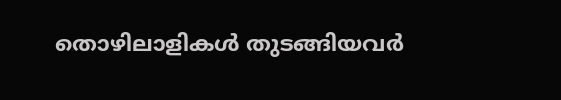തൊഴിലാളികൾ തുടങ്ങിയവർ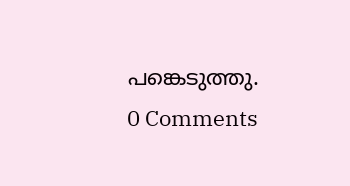പങ്കെടുത്തു.
0 Comments